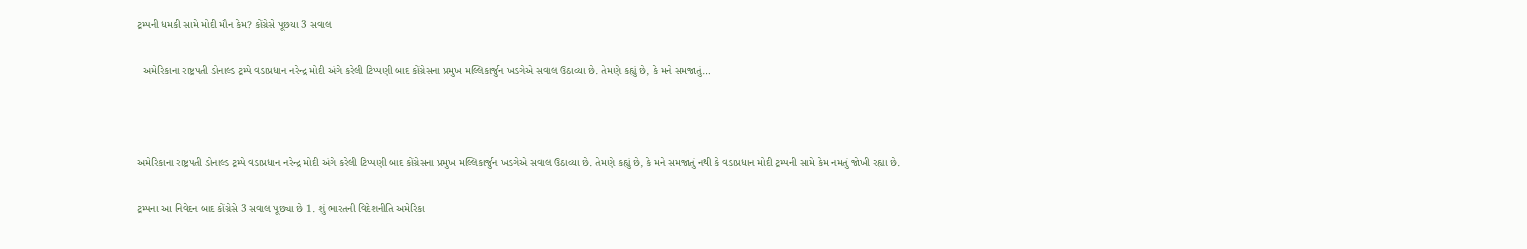ટ્રમ્પની ધમકી સામે મોદી મૌન કેમ? કોંગ્રેસે પૂછયા 3 સવાલ

  અમેરિકાના રાષ્ટ્રપતી ડોનાલ્ડ ટ્રમ્પે વડાપ્રધાન નરેન્દ્ર મોદી અંગે કરેલી ટિપ્પણી બાદ કોંગ્રેસના પ્રમુખ મલ્લિકાર્જુન ખડગેએ સવાલ ઉઠાવ્યા છે. તેમણે કહ્યું છે, કે મને સમજાતું…



અમેરિકાના રાષ્ટ્રપતી ડોનાલ્ડ ટ્રમ્પે વડાપ્રધાન નરેન્દ્ર મોદી અંગે કરેલી ટિપ્પણી બાદ કોંગ્રેસના પ્રમુખ મલ્લિકાર્જુન ખડગેએ સવાલ ઉઠાવ્યા છે. તેમણે કહ્યું છે, કે મને સમજાતું નથી કે વડાપ્રધાન મોદી ટ્રમ્પની સામે કેમ નમતું જોખી રહ્યા છે.

ટ્રમ્પના આ નિવેદન બાદ કોંગ્રેસે 3 સવાલ પૂછ્યા છે 1. શું ભારતની વિદેશનીતિ અમેરિકા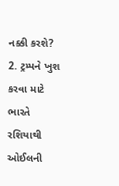નક્કી કરશે? 2. ટ્રમ્પને ખુશ કરવા માટે ભારતે રશિયાથી ઓઈલની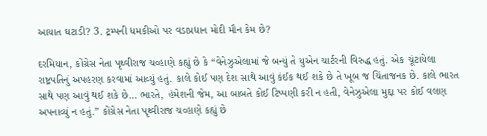આયાત ઘટાડી? 3. ટ્રમ્પની ધમકીઓ પર વડાપ્રધાન મોદી મૌન કેમ છે?

દરમિયાન, કોંગ્રેસ નેતા પૃથ્વીરાજ ચવ્હાણે કહ્યું છે કે “વેનેઝુએલામાં જે બન્યું તે યુએન ચાર્ટરની વિરુદ્ધ હતું. એક ચૂંટાયેલા રાષ્ટ્રપતિનું અપહરણ કરવામાં આવ્યું હતું. કાલે કોઈ પણ દેશ સાથે આવું કંઈક થઈ શકે છે તે ખૂબ જ ચિંતાજનક છે. કાલે ભારત સાથે પણ આવું થઈ શકે છે… ભારતે, હંમેશની જેમ, આ બાબતે કોઈ ટિપ્પણી કરી ન હતી, વેનેઝુએલા મુદ્દા પર કોઈ વલણ અપનાવ્યું ન હતું.” કોંગ્રેસ નેતા પૃથ્વીરાજ ચવ્હાણે કહ્યું છે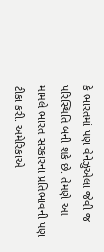કે ભારતમાં પણ વેનેઝુએલા જેવી જ પરિસ્થિતિ બની શકે છે. તેમણે આ મામલે ભારત સરકારના પ્રતિભાવની પણ ટીકા કરી. અમેરિકાએ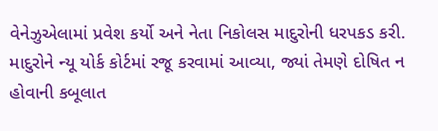વેનેઝુએલામાં પ્રવેશ કર્યો અને નેતા નિકોલસ માદુરોની ધરપકડ કરી. માદુરોને ન્યૂ યોર્ક કોર્ટમાં રજૂ કરવામાં આવ્યા, જ્યાં તેમણે દોષિત ન હોવાની કબૂલાત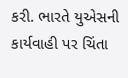કરી. ભારતે યુએસની કાર્યવાહી પર ચિંતા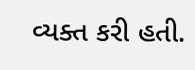વ્યક્ત કરી હતી.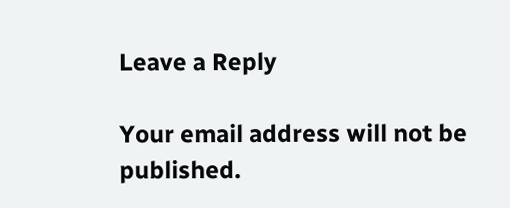Leave a Reply

Your email address will not be published.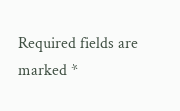Required fields are marked *